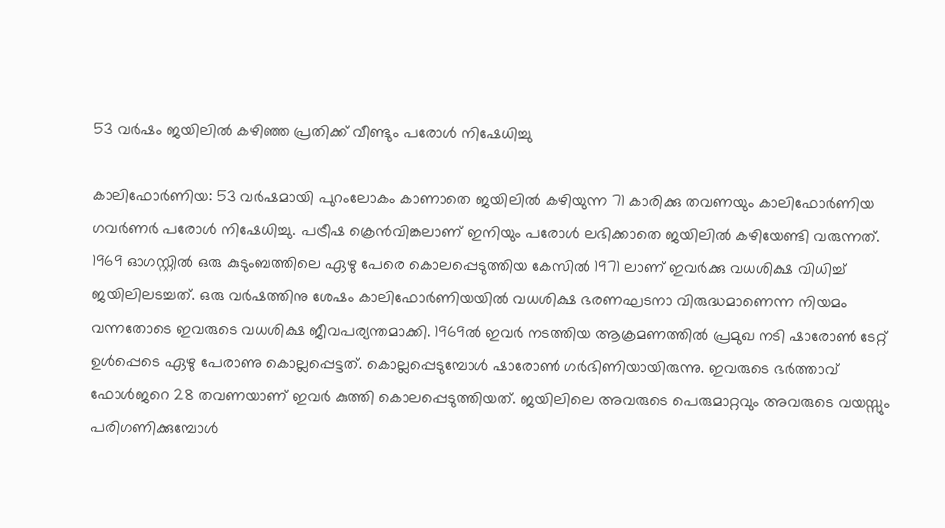53 വര്‍ഷം ജയിലില്‍ കഴിഞ്ഞ പ്രതിക്ക് വീണ്ടും പരോള്‍ നിഷേധിച്ചു

കാലിഫോര്‍ണിയ: 53 വർഷമായി പുറംലോകം കാണാതെ ജയിലിൽ കഴിയുന്ന 71 കാരിക്കു തവണയും കാലിഫോർണിയ ഗവർണർ പരോൾ നിഷേധിച്ചു. പട്രീഷ ക്രെൻവിങ്കലാണ് ഇനിയും പരോൾ ലഭിക്കാതെ ജയിലിൽ കഴിയേണ്ടി വരുന്നത്. 1969 ഓഗസ്റ്റിൽ ഒരു കുടുംബത്തിലെ ഏഴു പേരെ കൊലപ്പെടുത്തിയ കേസിൽ 1971 ലാണ് ഇവർക്കു വധശിക്ഷ വിധിച്ച് ജയിലിലടച്ചത്. ഒരു വർഷത്തിനു ശേഷം കാലിഫോർണിയയിൽ വധശിക്ഷ ഭരണഘടനാ വിരുദ്ധമാണെന്ന നിയമം വന്നതോടെ ഇവരുടെ വധശിക്ഷ ജീവപര്യന്തമാക്കി. 1969ൽ ഇവർ നടത്തിയ ആക്രമണത്തിൽ പ്രമുഖ നടി ഷാരോൺ ടേറ്റ് ഉൾപ്പെടെ ഏഴു പേരാണു കൊല്ലപ്പെട്ടത്. കൊല്ലപ്പെടുമ്പോള്‍ ഷാരോണ്‍ ഗര്‍ഭിണിയായിരുന്നു. ഇവരുടെ ഭർത്താവ് ഫോൾജറെ 28 തവണയാണ് ഇവർ കുത്തി കൊലപ്പെടുത്തിയത്. ജയിലിലെ അവരുടെ പെരുമാറ്റവും അവരുടെ വയസ്സും പരിഗണിക്കുമ്പോൾ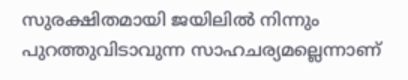സുരക്ഷിതമായി ജയിലിൽ നിന്നും പുറത്തുവിടാവുന്ന സാഹചര്യമല്ലെന്നാണ്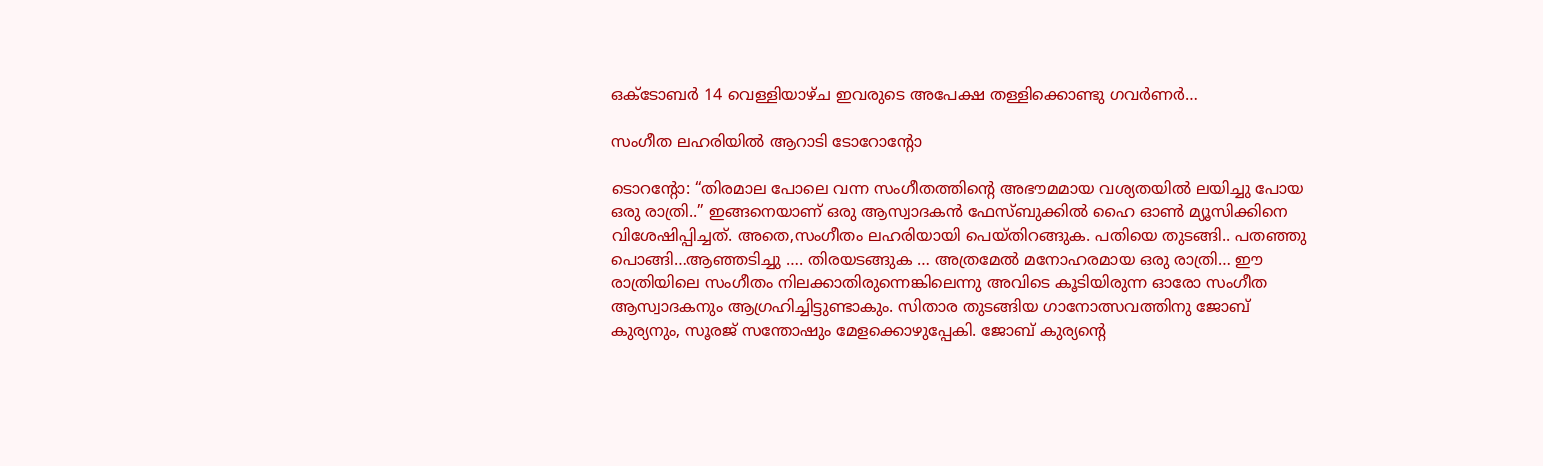ഒക്ടോബർ 14 വെള്ളിയാഴ്ച ഇവരുടെ അപേക്ഷ തള്ളിക്കൊണ്ടു ഗവർണർ…

സംഗീത ലഹരിയിൽ ആറാടി ടോറോന്റോ

ടൊറന്റോ: “തിരമാല പോലെ വന്ന സംഗീതത്തിന്റെ അഭൗമമായ വശ്യതയിൽ ലയിച്ചു പോയ ഒരു രാത്രി..” ഇങ്ങനെയാണ് ഒരു ആസ്വാദകൻ ഫേസ്ബുക്കിൽ ഹൈ ഓൺ മ്യൂസിക്കിനെ വിശേഷിപ്പിച്ചത്. അതെ,സംഗീതം ലഹരിയായി പെയ്തിറങ്ങുക. പതിയെ തുടങ്ങി.. പതഞ്ഞു പൊങ്ങി…ആഞ്ഞടിച്ചു …. തിരയടങ്ങുക … അത്രമേൽ മനോഹരമായ ഒരു രാത്രി… ഈ രാത്രിയിലെ സംഗീതം നിലക്കാതിരുന്നെങ്കിലെന്നു അവിടെ കൂടിയിരുന്ന ഓരോ സംഗീത ആസ്വാദകനും ആഗ്രഹിച്ചിട്ടുണ്ടാകും. സിതാര തുടങ്ങിയ ഗാനോത്സവത്തിനു ജോബ് കുര്യനും, സൂരജ് സന്തോഷും മേളക്കൊഴുപ്പേകി. ജോബ് കുര്യന്റെ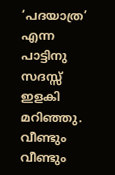‘പദയാത്ര’ എന്ന പാട്ടിനു സദസ്സ് ഇളകി മറിഞ്ഞു. വീണ്ടും വീണ്ടും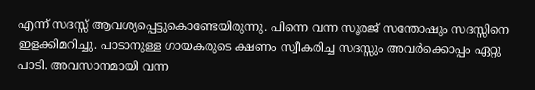എന്ന് സദസ്സ് ആവശ്യപ്പെട്ടുകൊണ്ടേയിരുന്നു. പിന്നെ വന്ന സൂരജ് സന്തോഷും സദസ്സിനെ ഇളക്കിമറിച്ചു. പാടാനുള്ള ഗായകരുടെ ക്ഷണം സ്വീകരിച്ച സദസ്സും അവർക്കൊപ്പം ഏറ്റു പാടി. അവസാനമായി വന്ന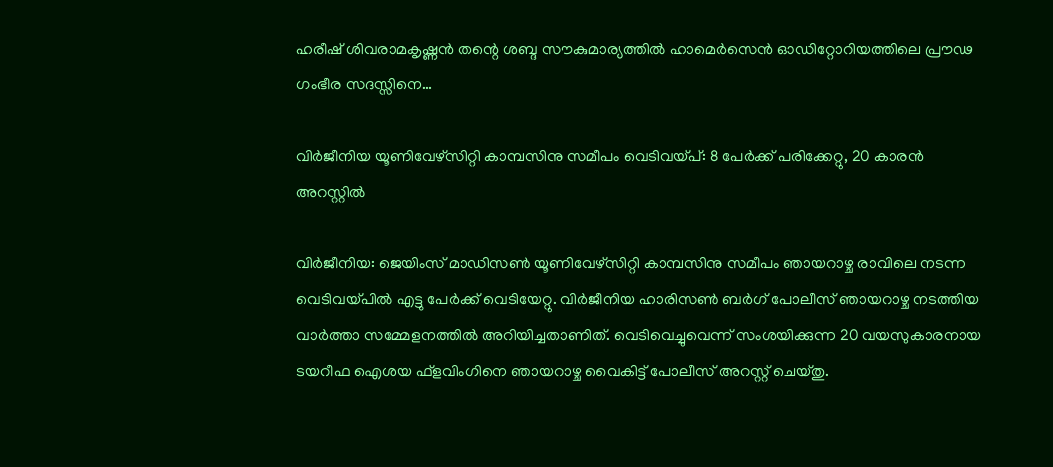ഹരീഷ് ശിവരാമകൃഷ്ണൻ തന്റെ ശബ്ദ സൗകുമാര്യത്തിൽ ഹാമെർസെൻ ഓഡിറ്റോറിയത്തിലെ പ്രൗഢ ഗംഭീര സദസ്സിനെ…

വിര്‍ജീനിയ യൂണിവേഴ്‌സിറ്റി കാമ്പസിനു സമീപം വെടിവയ്പ്: 8 പേര്‍ക്ക് പരിക്കേറ്റു, 20 കാരന്‍ അറസ്റ്റില്‍

വിര്‍ജീനിയ: ജെയിംസ് മാഡിസണ്‍ യൂണിവേഴ്‌സിറ്റി കാമ്പസിനു സമീപം ഞായറാഴ്ച രാവിലെ നടന്ന വെടിവയ്പില്‍ എട്ടു പേര്‍ക്ക് വെടിയേറ്റു. വിര്‍ജീനിയ ഹാരിസണ്‍ ബര്‍ഗ് പോലീസ് ഞായറാഴ്ച നടത്തിയ വാര്‍ത്താ സമ്മേളനത്തില്‍ അറിയിച്ചതാണിത്. വെടിവെച്ചുവെന്ന് സംശയിക്കുന്ന 20 വയസുകാരനായ ടയറീഫ ഐശയ ഫ്‌ളവിംഗിനെ ഞായറാഴ്ച വൈകിട്ട് പോലീസ് അറസ്റ്റ് ചെയ്തു.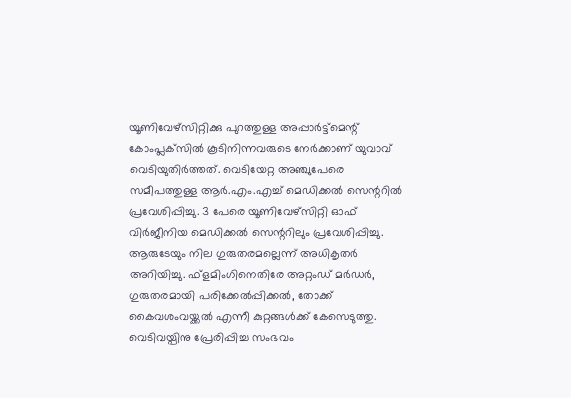യൂണിവേഴ്‌സിറ്റിക്കു പുറത്തുള്ള അപ്പാര്‍ട്ട്‌മെന്റ് കോംപ്ലക്‌സില്‍ കൂടിനിന്നവരുടെ നേര്‍ക്കാണ് യുവാവ് വെടിയുതിര്‍ത്തത്. വെടിയേറ്റ അഞ്ചുപേരെ സമീപത്തുള്ള ആര്‍.എം.എച്ച് മെഡിക്കല്‍ സെന്ററില്‍ പ്രവേശിപ്പിച്ചു. 3 പേരെ യൂണിവേഴ്‌സിറ്റി ഓഫ് വിര്‍ജീനിയ മെഡിക്കല്‍ സെന്ററിലും പ്രവേശിപ്പിച്ചു. ആരുടേയും നില ഗുരുതരമല്ലെന്ന് അധികൃതര്‍ അറിയിച്ചു. ഫ്‌ളമിംഗിനെതിരേ അറ്റംഡ് മര്‍ഡര്‍, ഗുരുതരമായി പരിക്കേല്‍പ്പിക്കല്‍, തോക്ക് കൈവശംവയ്ക്കല്‍ എന്നീ കുറ്റങ്ങള്‍ക്ക് കേസെടുത്തു. വെടിവയ്പിനു പ്രേരിപ്പിച്ച സംഭവം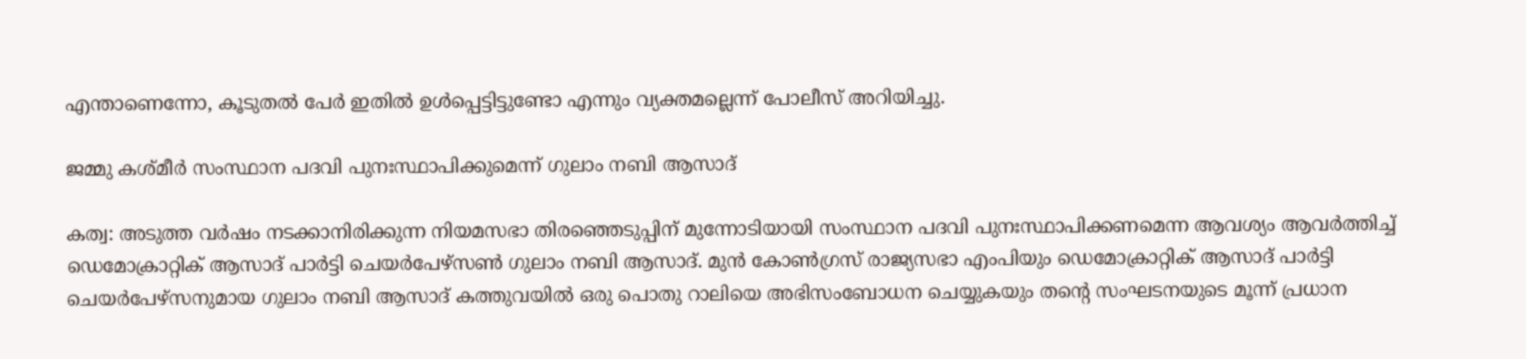എന്താണെന്നോ, കൂടുതല്‍ പേര്‍ ഇതില്‍ ഉള്‍പ്പെട്ടിട്ടുണ്ടോ എന്നും വ്യക്തമല്ലെന്ന് പോലീസ് അറിയിച്ചു.

ജമ്മു കശ്മീർ സംസ്ഥാന പദവി പുനഃസ്ഥാപിക്കുമെന്ന് ഗുലാം നബി ആസാദ്

കത്വ: അടുത്ത വർഷം നടക്കാനിരിക്കുന്ന നിയമസഭാ തിരഞ്ഞെടുപ്പിന് മുന്നോടിയായി സംസ്ഥാന പദവി പുനഃസ്ഥാപിക്കണമെന്ന ആവശ്യം ആവർത്തിച്ച് ഡെമോക്രാറ്റിക് ആസാദ് പാർട്ടി ചെയർപേഴ്‌സൺ ഗുലാം നബി ആസാദ്. മുൻ കോൺഗ്രസ് രാജ്യസഭാ എംപിയും ഡെമോക്രാറ്റിക് ആസാദ് പാർട്ടി ചെയർപേഴ്സനുമായ ഗുലാം നബി ആസാദ് കത്തുവയിൽ ഒരു പൊതു റാലിയെ അഭിസംബോധന ചെയ്യുകയും തന്റെ സംഘടനയുടെ മൂന്ന് പ്രധാന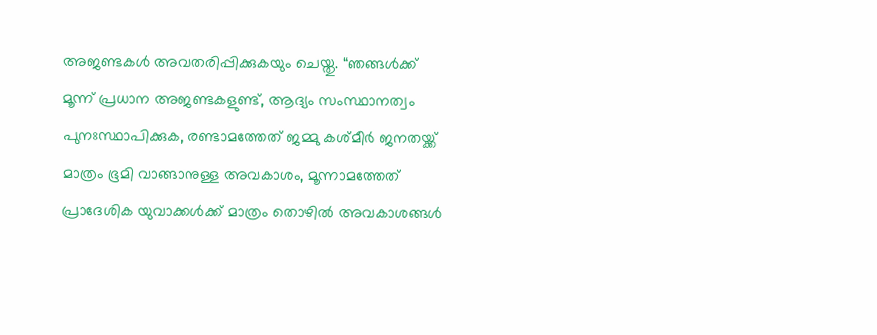അജണ്ടകൾ അവതരിപ്പിക്കുകയും ചെയ്തു. “ഞങ്ങൾക്ക് മൂന്ന് പ്രധാന അജണ്ടകളുണ്ട്, ആദ്യം സംസ്ഥാനത്വം പുനഃസ്ഥാപിക്കുക, രണ്ടാമത്തേത് ജമ്മു കശ്മീർ ജനതയ്ക്ക് മാത്രം ഭൂമി വാങ്ങാനുള്ള അവകാശം, മൂന്നാമത്തേത് പ്രാദേശിക യുവാക്കൾക്ക് മാത്രം തൊഴിൽ അവകാശങ്ങൾ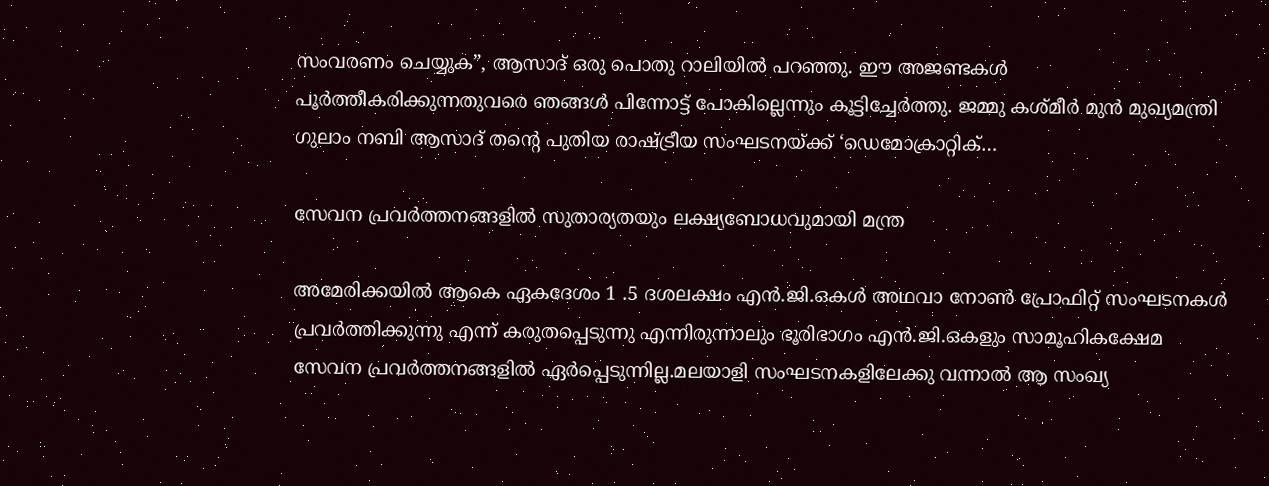സംവരണം ചെയ്യുക”, ആസാദ് ഒരു പൊതു റാലിയിൽ പറഞ്ഞു. ഈ അജണ്ടകൾ പൂർത്തീകരിക്കുന്നതുവരെ ഞങ്ങൾ പിന്നോട്ട് പോകില്ലെന്നും കൂട്ടിച്ചേർത്തു. ജമ്മു കശ്മീർ മുൻ മുഖ്യമന്ത്രി ഗുലാം നബി ആസാദ് തന്റെ പുതിയ രാഷ്ട്രീയ സംഘടനയ്ക്ക് ‘ഡെമോക്രാറ്റിക്…

സേവന പ്രവര്‍ത്തനങ്ങളിൽ സുതാര്യതയും ലക്ഷ്യബോധവുമായി മന്ത്ര

അമേരിക്കയിൽ ആകെ ഏകദേശം 1 .5 ദശലക്ഷം എന്‍.ജി.ഒകൾ അഥവാ നോൺ പ്രോഫിറ്റ് സംഘടനകൾ പ്രവർത്തിക്കുന്നു എന്ന് കരുതപ്പെടുന്നു എന്നിരുന്നാലും ഭൂരിഭാഗം എന്‍.ജി.ഒകളും സാമൂഹികക്ഷേമ സേവന പ്രവര്‍ത്തനങ്ങളില്‍ ഏര്‍പ്പെടുന്നില്ല.മലയാളി സംഘടനകളിലേക്കു വന്നാൽ ആ സംഖ്യ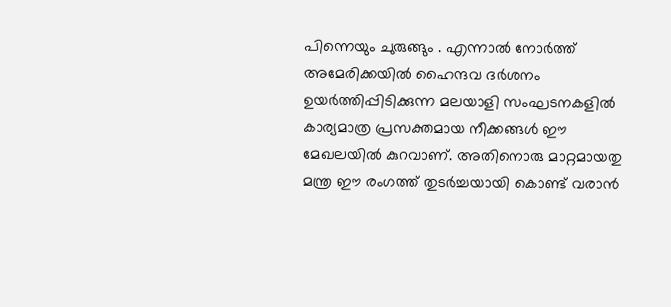പിന്നെയും ചുരുങ്ങും . എന്നാൽ നോർത്ത് അമേരിക്കയിൽ ഹൈന്ദവ ദർശനം ഉയർത്തിപ്പിടിക്കുന്ന മലയാളി സംഘടനകളിൽ കാര്യമാത്ര പ്രസക്തമായ നീക്കങ്ങൾ ഈ മേഖലയിൽ കുറവാണ്. അതിനൊരു മാറ്റമായതു മന്ത്ര ഈ രംഗത്ത് തുടർച്ചയായി കൊണ്ട് വരാൻ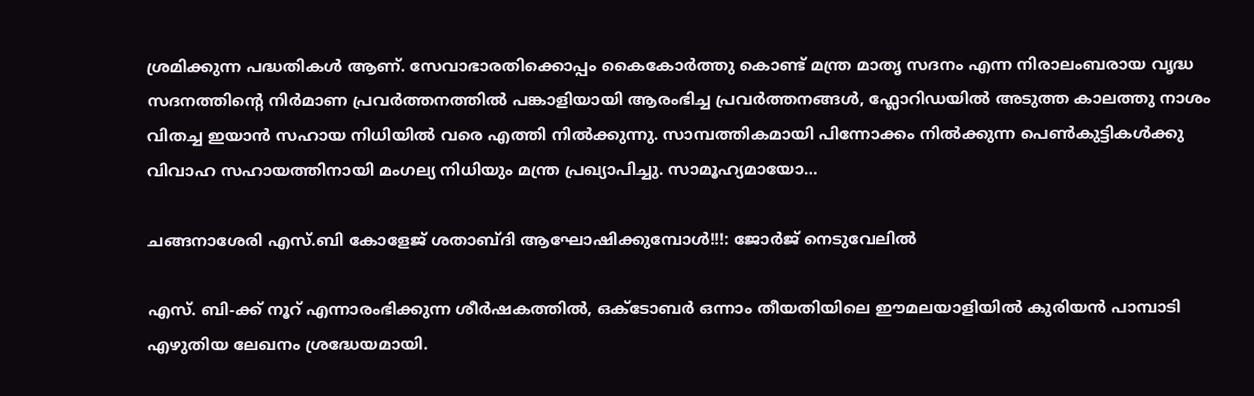ശ്രമിക്കുന്ന പദ്ധതികൾ ആണ്. സേവാഭാരതിക്കൊപ്പം കൈകോർത്തു കൊണ്ട് മന്ത്ര മാതൃ സദനം എന്ന നിരാലംബരായ വൃദ്ധ സദനത്തിന്റെ നിർമാണ പ്രവർത്തനത്തിൽ പങ്കാളിയായി ആരംഭിച്ച പ്രവർത്തനങ്ങൾ, ഫ്ലോറിഡയിൽ അടുത്ത കാലത്തു നാശം വിതച്ച ഇയാൻ സഹായ നിധിയിൽ വരെ എത്തി നിൽക്കുന്നു. സാമ്പത്തികമായി പിന്നോക്കം നിൽക്കുന്ന പെൺകുട്ടികൾക്കു വിവാഹ സഹായത്തിനായി മംഗല്യ നിധിയും മന്ത്ര പ്രഖ്യാപിച്ചു. സാമൂഹ്യമായോ…

ചങ്ങനാശേരി എസ്.ബി കോളേജ് ശതാബ്‌ദി ആഘോഷിക്കുമ്പോൾ!!!: ജോർജ് നെടുവേലിൽ

എസ്. ബി-ക്ക് നൂറ് എന്നാരംഭിക്കുന്ന ശീർഷകത്തിൽ, ഒക്ടോബർ ഒന്നാം തീയതിയിലെ ഈമലയാളിയിൽ കുരിയൻ പാമ്പാടി എഴുതിയ ലേഖനം ശ്രദ്ധേയമായി.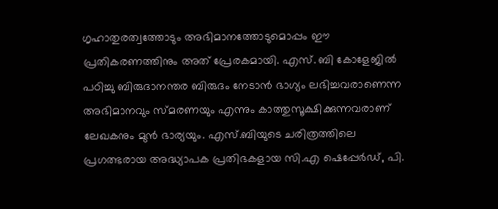ഗൃഹാതുരത്വത്തോടും അഭിമാനത്തോടുമൊപ്പം ഈ പ്രതികരണത്തിനും അത് പ്രേരകമായി. എസ്. ബി കോളേജിൽ പഠിച്ചു ബിരുദാനന്തര ബിരുദം നേടാൻ ഭാഗ്യം ലഭിച്ചവരാണെന്ന അഭിമാനവും സ്മരണയും എന്നും കാത്തുസൂക്ഷിക്കുന്നവരാണ് ലേഖകനും മുൻ ഭാര്യയും. എസ്.ബിയുടെ ചരിത്രത്തിലെ പ്രഗത്ഭരായ അദ്ധ്യാപക പ്രതിഭകളായ സി.എ ഷെപ്പേർഡ്, പി.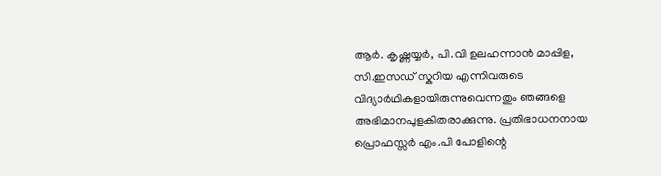ആർ. കൃഷ്ണയ്യർ, പി.വി ഉലഹന്നാൻ മാപ്പിള, സി.ഇസഡ് സ്കറിയ എന്നിവരുടെ വിദ്യാർഥികളായിരുന്നുവെന്നതും ഞങ്ങളെ അഭിമാനപുളകിതരാക്കുന്നു. പ്രതിഭാധനനായ പ്രൊഫസ്സർ എം.പി പോളിന്റെ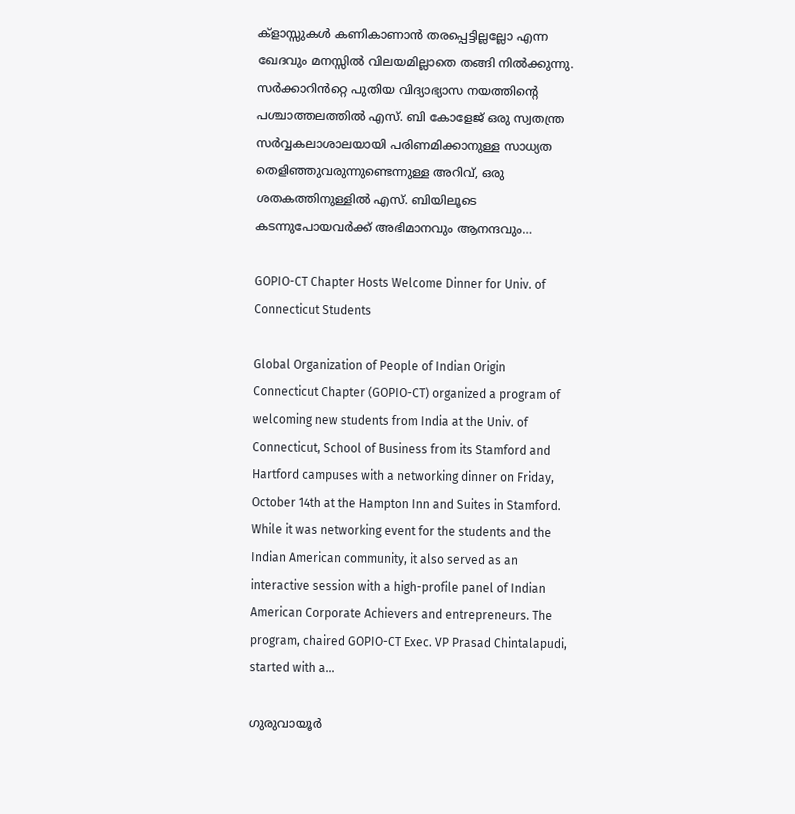ക്‌ളാസ്സുകൾ കണികാണാൻ തരപ്പെട്ടില്ലല്ലോ എന്ന ഖേദവും മനസ്സിൽ വിലയമില്ലാതെ തങ്ങി നിൽക്കുന്നു. സർക്കാറിൻറ്റെ പുതിയ വിദ്യാഭ്യാസ നയത്തിന്റെ പശ്ചാത്തലത്തിൽ എസ്. ബി കോളേജ് ഒരു സ്വതന്ത്ര സർവ്വകലാശാലയായി പരിണമിക്കാനുള്ള സാധ്യത തെളിഞ്ഞുവരുന്നുണ്ടെന്നുള്ള അറിവ്, ഒരു ശതകത്തിനുള്ളിൽ എസ്. ബിയിലൂടെ കടന്നുപോയവർക്ക്‌ അഭിമാനവും ആനന്ദവും…

GOPIO-CT Chapter Hosts Welcome Dinner for Univ. of Connecticut Students

Global Organization of People of Indian Origin Connecticut Chapter (GOPIO-CT) organized a program of welcoming new students from India at the Univ. of Connecticut, School of Business from its Stamford and Hartford campuses with a networking dinner on Friday, October 14th at the Hampton Inn and Suites in Stamford. While it was networking event for the students and the Indian American community, it also served as an interactive session with a high-profile panel of Indian American Corporate Achievers and entrepreneurs. The program, chaired GOPIO-CT Exec. VP Prasad Chintalapudi, started with a…

ഗുരുവായൂര്‍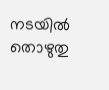നടയില്‍ തൊഴുതു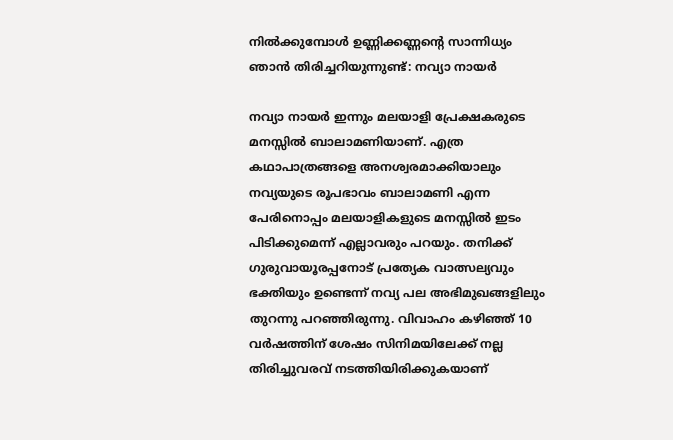നില്‍ക്കുമ്പോള്‍ ഉണ്ണിക്കണ്ണന്റെ സാന്നിധ്യം ഞാന്‍ തിരിച്ചറിയുന്നുണ്ട്: നവ്യാ നായര്‍

നവ്യാ നായർ ഇന്നും മലയാളി പ്രേക്ഷകരുടെ മനസ്സിൽ ബാലാമണിയാണ്. എത്ര കഥാപാത്രങ്ങളെ അനശ്വരമാക്കിയാലും നവ്യയുടെ രൂപഭാവം ബാലാമണി എന്ന പേരിനൊപ്പം മലയാളികളുടെ മനസ്സിൽ ഇടം പിടിക്കുമെന്ന് എല്ലാവരും പറയും. തനിക്ക് ഗുരുവായൂരപ്പനോട് പ്രത്യേക വാത്സല്യവും ഭക്തിയും ഉണ്ടെന്ന് നവ്യ പല അഭിമുഖങ്ങളിലും തുറന്നു പറഞ്ഞിരുന്നു. വിവാഹം കഴിഞ്ഞ് 10 വർഷത്തിന് ശേഷം സിനിമയിലേക്ക് നല്ല തിരിച്ചുവരവ് നടത്തിയിരിക്കുകയാണ്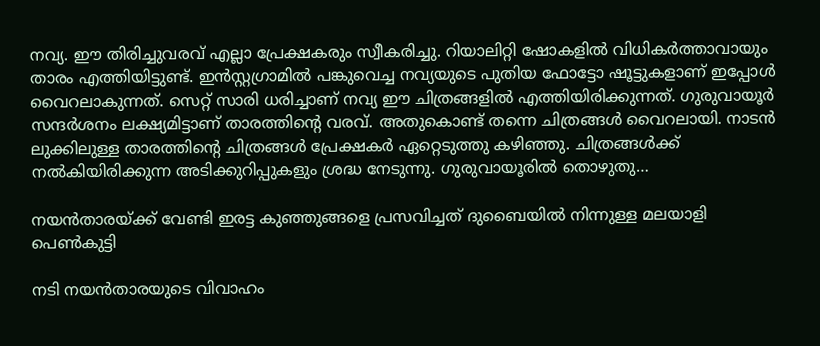നവ്യ. ഈ തിരിച്ചുവരവ് എല്ലാ പ്രേക്ഷകരും സ്വീകരിച്ചു. റിയാലിറ്റി ഷോകളിൽ വിധികർത്താവായും താരം എത്തിയിട്ടുണ്ട്. ഇൻസ്റ്റഗ്രാമിൽ പങ്കുവെച്ച നവ്യയുടെ പുതിയ ഫോട്ടോ ഷൂട്ടുകളാണ് ഇപ്പോൾ വൈറലാകുന്നത്. സെറ്റ് സാരി ധരിച്ചാണ് നവ്യ ഈ ചിത്രങ്ങളിൽ എത്തിയിരിക്കുന്നത്. ഗുരുവായൂർ സന്ദർശനം ലക്ഷ്യമിട്ടാണ് താരത്തിന്റെ വരവ്. അതുകൊണ്ട് തന്നെ ചിത്രങ്ങൾ വൈറലായി. നാടൻ ലുക്കിലുള്ള താരത്തിന്റെ ചിത്രങ്ങൾ പ്രേക്ഷകർ ഏറ്റെടുത്തു കഴിഞ്ഞു. ചിത്രങ്ങൾക്ക് നൽകിയിരിക്കുന്ന അടിക്കുറിപ്പുകളും ശ്രദ്ധ നേടുന്നു. ഗുരുവായൂരില്‍ തൊഴുതു…

നയൻതാരയ്ക്ക് വേണ്ടി ഇരട്ട കുഞ്ഞുങ്ങളെ പ്രസവിച്ചത് ദുബൈയില്‍ നിന്നുള്ള മലയാളി പെൺകുട്ടി

നടി നയൻതാരയുടെ വിവാഹം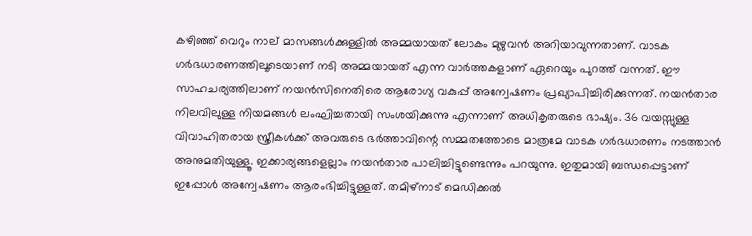കഴിഞ്ഞ് വെറും നാല് മാസങ്ങൾക്കുള്ളിൽ അമ്മയായത് ലോകം മുഴുവന്‍ അറിയാവുന്നതാണ്. വാടക ഗർഭധാരണത്തിലൂടെയാണ് നടി അമ്മയായത് എന്ന വാർത്തകളാണ് ഏറെയും പുറത്ത് വന്നത്. ഈ സാഹചര്യത്തിലാണ് നയൻസിനെതിരെ ആരോഗ്യ വകുപ്പ് അന്വേഷണം പ്രഖ്യാപിച്ചിരിക്കുന്നത്. നയൻതാര നിലവിലുള്ള നിയമങ്ങൾ ലംഘിച്ചതായി സംശയിക്കുന്നു എന്നാണ് അധികൃതരുടെ ഭാഷ്യം. 36 വയസ്സുള്ള വിവാഹിതരായ സ്ത്രീകൾക്ക് അവരുടെ ഭർത്താവിന്റെ സമ്മതത്തോടെ മാത്രമേ വാടക ഗര്‍ഭധാരണം നടത്താന്‍ അനുമതിയുള്ളൂ. ഇക്കാര്യങ്ങളെല്ലാം നയൻതാര പാലിച്ചിട്ടുണ്ടെന്നും പറയുന്നു. ഇതുമായി ബന്ധപ്പെട്ടാണ് ഇപ്പോള്‍ അന്വേഷണം ആരംഭിച്ചിട്ടുള്ളത്. തമിഴ്‌നാട് മെഡിക്കൽ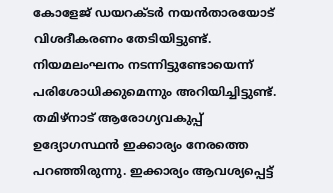കോളേജ് ഡയറക്ടർ നയൻതാരയോട് വിശദീകരണം തേടിയിട്ടുണ്ട്. നിയമലംഘനം നടന്നിട്ടുണ്ടോയെന്ന് പരിശോധിക്കുമെന്നും അറിയിച്ചിട്ടുണ്ട്. തമിഴ്നാട് ആരോഗ്യവകുപ്പ് ഉദ്യോഗസ്ഥന്‍ ഇക്കാര്യം നേരത്തെ പറഞ്ഞിരുന്നു. ഇക്കാര്യം ആവശ്യപ്പെട്ട്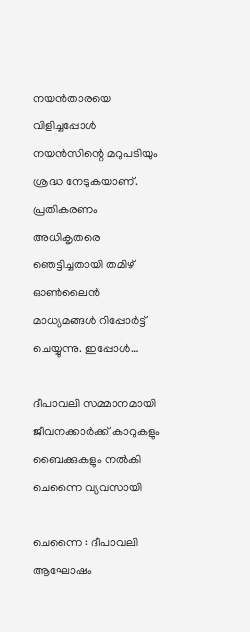നയൻതാരയെ വിളിച്ചപ്പോൾ നയൻസിന്റെ മറുപടിയും ശ്രദ്ധ നേടുകയാണ്. പ്രതികരണം അധികൃതരെ ഞെട്ടിച്ചതായി തമിഴ് ഓൺലൈൻ മാധ്യമങ്ങൾ റിപ്പോർട്ട് ചെയ്യുന്നു. ഇപ്പോള്‍…

ദീപാവലി സമ്മാനമായി ജീവനക്കാർക്ക് കാറുകളും ബൈക്കുകളും നൽകി ചെന്നൈ വ്യവസായി

ചെന്നൈ : ദീപാവലി ആഘോഷം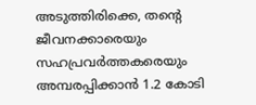അടുത്തിരിക്കെ, തന്റെ ജീവനക്കാരെയും സഹപ്രവർത്തകരെയും അമ്പരപ്പിക്കാൻ 1.2 കോടി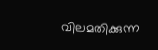വിലമതിക്കുന്ന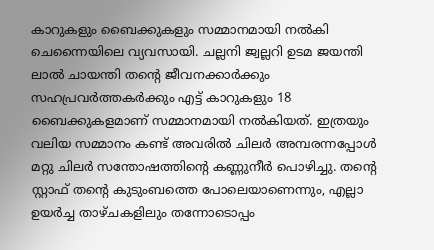കാറുകളും ബൈക്കുകളും സമ്മാനമായി നൽകി ചെന്നൈയിലെ വ്യവസായി. ചല്ലനി ജ്വല്ലറി ഉടമ ജയന്തി ലാൽ ചായന്തി തന്റെ ജീവനക്കാർക്കും സഹപ്രവർത്തകർക്കും എട്ട് കാറുകളും 18 ബൈക്കുകളമാണ് സമ്മാനമായി നൽകിയത്. ഇത്രയും വലിയ സമ്മാനം കണ്ട് അവരിൽ ചിലർ അമ്പരന്നപ്പോൾ മറ്റു ചിലർ സന്തോഷത്തിന്റെ കണ്ണുനീർ പൊഴിച്ചു. തന്റെ സ്റ്റാഫ് തന്റെ കുടുംബത്തെ പോലെയാണെന്നും, എല്ലാ ഉയർച്ച താഴ്ചകളിലും തന്നോടൊപ്പം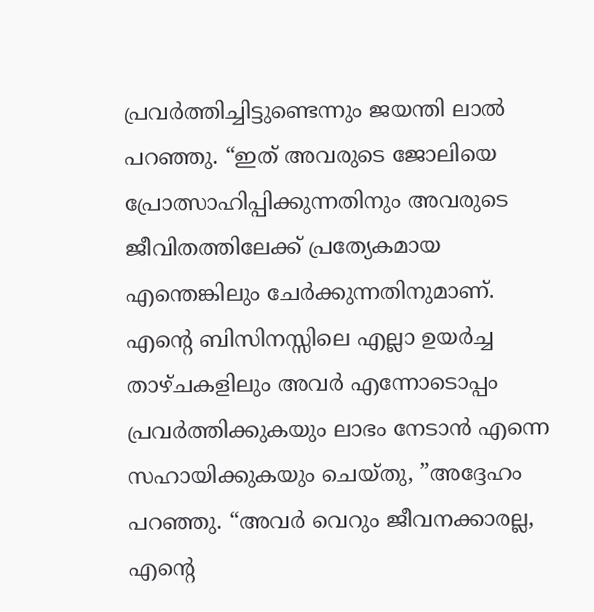പ്രവർത്തിച്ചിട്ടുണ്ടെന്നും ജയന്തി ലാൽ പറഞ്ഞു. “ഇത് അവരുടെ ജോലിയെ പ്രോത്സാഹിപ്പിക്കുന്നതിനും അവരുടെ ജീവിതത്തിലേക്ക് പ്രത്യേകമായ എന്തെങ്കിലും ചേർക്കുന്നതിനുമാണ്. എന്റെ ബിസിനസ്സിലെ എല്ലാ ഉയർച്ച താഴ്ചകളിലും അവർ എന്നോടൊപ്പം പ്രവർത്തിക്കുകയും ലാഭം നേടാൻ എന്നെ സഹായിക്കുകയും ചെയ്തു, ”അദ്ദേഹം പറഞ്ഞു. “അവർ വെറും ജീവനക്കാരല്ല, എന്റെ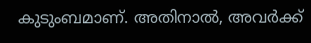കുടുംബമാണ്. അതിനാൽ, അവർക്ക്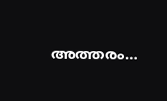അത്തരം…